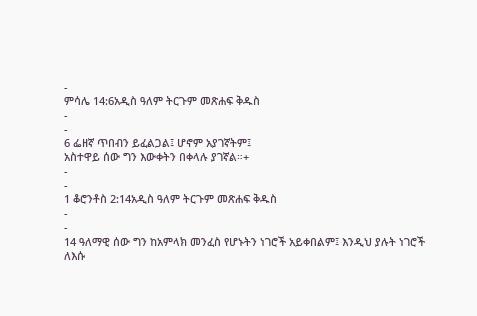-
ምሳሌ 14:6አዲስ ዓለም ትርጉም መጽሐፍ ቅዱስ
-
-
6 ፌዘኛ ጥበብን ይፈልጋል፤ ሆኖም አያገኛትም፤
አስተዋይ ሰው ግን እውቀትን በቀላሉ ያገኛል።+
-
-
1 ቆሮንቶስ 2:14አዲስ ዓለም ትርጉም መጽሐፍ ቅዱስ
-
-
14 ዓለማዊ ሰው ግን ከአምላክ መንፈስ የሆኑትን ነገሮች አይቀበልም፤ እንዲህ ያሉት ነገሮች ለእሱ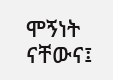ሞኝነት ናቸውና፤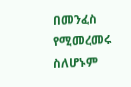በመንፈስ የሚመረመሩ ስለሆኑም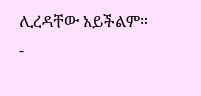ሊረዳቸው አይችልም።
-